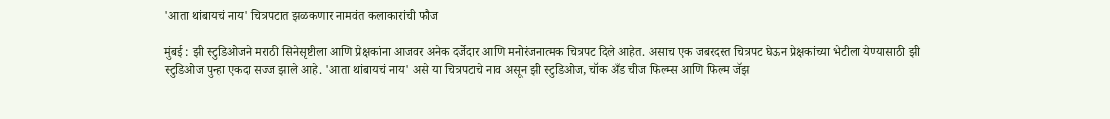'आता थांबायचं नाय' चित्रपटात झळकणार नामवंत कलाकारांची फौज

मुंबई : झी स्टुडिओजने मराठी सिनेसृष्टीला आणि प्रेक्षकांना आजवर अनेक दर्जेदार आणि मनोरंजनात्मक चित्रपट दिले आहेत. असाच एक जबरदस्त चित्रपट घेऊन प्रेक्षकांच्या भेटीला येण्यासाठी झी स्टुडिओज पुन्हा एकदा सज्ज झाले आहे. 'आता थांबायचं नाय' असे या चित्रपटाचे नाव असून झी स्टुडिओज, चॉक अँड चीज फिल्म्स आणि फिल्म जॅझ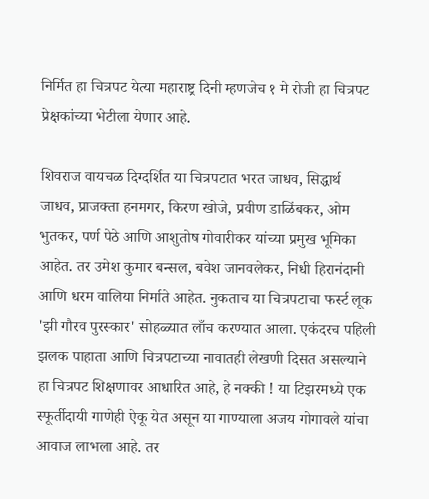निर्मित हा चित्रपट येत्या महाराष्ट्र दिनी म्हणजेच १ मे रोजी हा चित्रपट प्रेक्षकांच्या भेटीला येणार आहे.

शिवराज वायचळ दिग्दर्शित या चित्रपटात भरत जाधव, सिद्धार्थ जाधव, प्राजक्ता हनमगर, किरण खोजे, प्रवीण डाळिंबकर, ओम भुतकर, पर्ण पेठे आणि आशुतोष गोवारीकर यांच्या प्रमुख भूमिका आहेत. तर उमेश कुमार बन्सल, बवेश जानवलेकर, निधी हिरानंदानी आणि धरम वालिया निर्माते आहेत. नुकताच या चित्रपटाचा फर्स्ट लूक 'झी गौरव पुरस्कार' सोहळ्यात लाँच करण्यात आला. एकंदरच पहिली झलक पाहाता आणि चित्रपटाच्या नावातही लेखणी दिसत असल्याने हा चित्रपट शिक्षणावर आधारित आहे, हे नक्की ! या टिझरमध्ये एक स्फूर्तीदायी गाणेही ऐकू येत असून या गाण्याला अजय गोगावले यांचा आवाज लाभला आहे. तर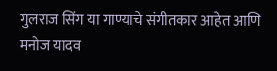गुलराज सिंग या गाण्याचे संगीतकार आहेत आणि मनोज यादव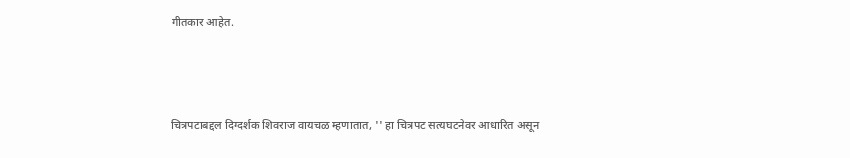गीतकार आहेत.



चित्रपटाबद्दल दिग्दर्शक शिवराज वायचळ म्हणातात, '' हा चित्रपट सत्यघटनेवर आधारित असून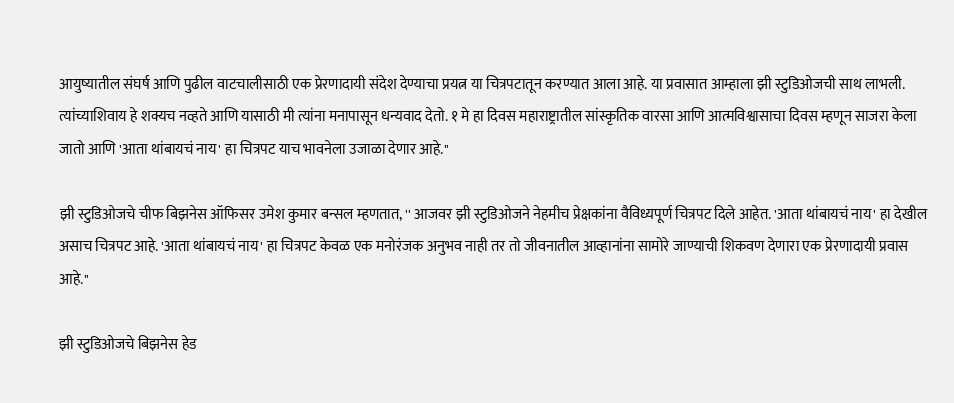आयुष्यातील संघर्ष आणि पुढील वाटचालीसाठी एक प्रेरणादायी संदेश देण्याचा प्रयत्न या चित्रपटातून करण्यात आला आहे. या प्रवासात आम्हाला झी स्टुडिओजची साथ लाभली. त्यांच्याशिवाय हे शक्यच नव्हते आणि यासाठी मी त्यांना मनापासून धन्यवाद देतो. १ मे हा दिवस महाराष्ट्रातील सांस्कृतिक वारसा आणि आत्मविश्वासाचा दिवस म्हणून साजरा केला जातो आणि 'आता थांबायचं नाय' हा चित्रपट याच भावनेला उजाळा देणार आहे.''

झी स्टुडिओजचे चीफ बिझनेस ऑफिसर उमेश कुमार बन्सल म्हणतात, '' आजवर झी स्टुडिओजने नेहमीच प्रेक्षकांना वैविध्यपूर्ण चित्रपट दिले आहेत. 'आता थांबायचं नाय' हा देखील असाच चित्रपट आहे. 'आता थांबायचं नाय' हा चित्रपट केवळ एक मनोरंजक अनुभव नाही तर तो जीवनातील आव्हानांना सामोरे जाण्याची शिकवण देणारा एक प्रेरणादायी प्रवास आहे.''

झी स्टुडिओजचे बिझनेस हेड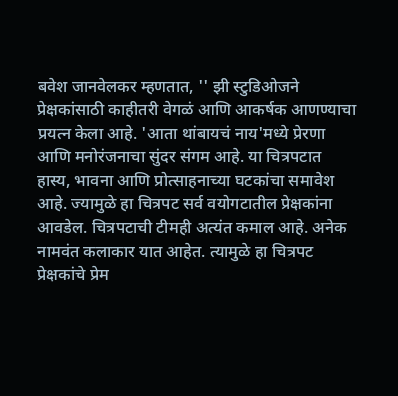बवेश जानवेलकर म्हणतात, '' झी स्टुडिओजने प्रेक्षकांसाठी काहीतरी वेगळं आणि आकर्षक आणण्याचा प्रयत्न केला आहे. 'आता थांबायचं नाय'मध्ये प्रेरणा आणि मनोरंजनाचा सुंदर संगम आहे. या चित्रपटात हास्य, भावना आणि प्रोत्साहनाच्या घटकांचा समावेश आहे. ज्यामुळे हा चित्रपट सर्व वयोगटातील प्रेक्षकांना आवडेल. चित्रपटाची टीमही अत्यंत कमाल आहे. अनेक नामवंत कलाकार यात आहेत. त्यामुळे हा चित्रपट प्रेक्षकांचे प्रेम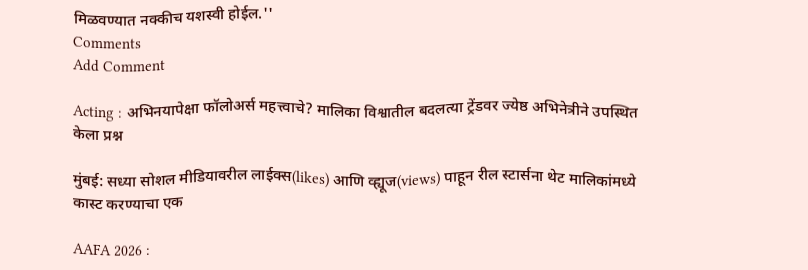मिळवण्यात नक्कीच यशस्वी होईल.''
Comments
Add Comment

Acting : अभिनयापेक्षा फॉलोअर्स महत्त्वाचे? मालिका विश्वातील बदलत्या ट्रेंडवर ज्येष्ठ अभिनेत्रीने उपस्थित केला प्रश्न

मुंबई: सध्या सोशल मीडियावरील लाईक्स(likes) आणि व्ह्यूज(views) पाहून रील स्टार्सना थेट मालिकांमध्ये कास्ट करण्याचा एक

AAFA 2026 :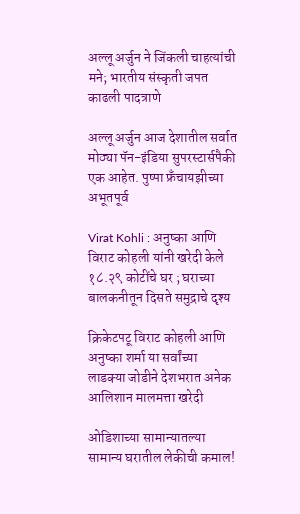अल्लू अर्जुन ने जिंकली चाहत्यांची मने; भारतीय संस्कृती जपत काढली पादत्राणे

अल्लू अर्जुन आज देशातील सर्वात मोठ्या पॅन-इंडिया सुपरस्टार्सपैकी एक आहेत. पुष्पा फ्रँचायझीच्या अभूतपूर्व

Virat Kohli : अनुष्का आणि विराट कोहली यांनी खरेदी केले १८.२९ कोटींचे घर ; घराच्या बालकनीतून दिसते समुद्राचे दृश्य

क्रिकेटपटू विराट कोहली आणि अनुष्का शर्मा या सर्वांच्या लाडक्या जोडीने देशभरात अनेक आलिशान मालमत्ता खरेदी

ओडिशाच्या सामान्यातल्या सामान्य घरातील लेकीची कमाल!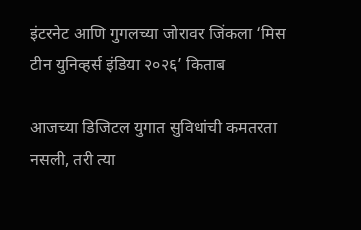इंटरनेट आणि गुगलच्या जोरावर जिंकला ‘मिस टीन युनिव्हर्स इंडिया २०२६’ किताब

आजच्या डिजिटल युगात सुविधांची कमतरता नसली, तरी त्या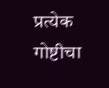प्रत्येक गोष्टीचा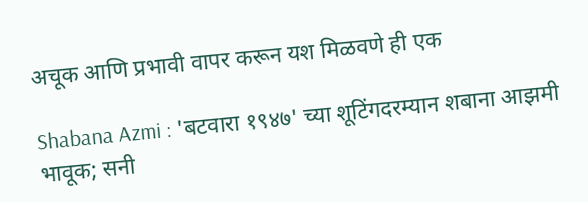अचूक आणि प्रभावी वापर करून यश मिळवणे ही एक

Shabana Azmi : 'बटवारा १९४७' च्या शूटिंगदरम्यान शबाना आझमी भावूक; सनी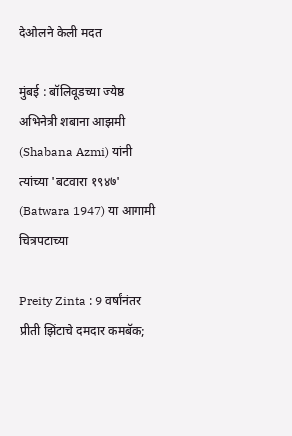देओलने केली मदत

मुंबई : बॉलिवूडच्या ज्येष्ठ अभिनेत्री शबाना आझमी (Shabana Azmi) यांनी त्यांच्या 'बटवारा १९४७' (Batwara 1947) या आगामी चित्रपटाच्या

Preity Zinta : 9 वर्षांनंतर प्रीती झिंटाचे दमदार कमबॅक;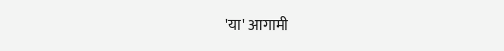'या' आगामी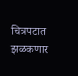चित्रपटात झळकणार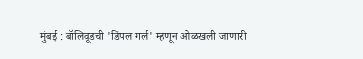मुंबई : बॉलिवूडची 'डिंपल गर्ल' म्हणून ओळखली जाणारी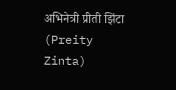अभिनेत्री प्रीती झिंटा (Preity Zinta)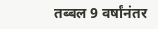तब्बल 9 वर्षांनंतर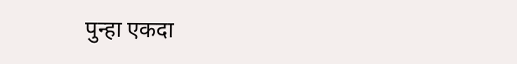पुन्हा एकदा